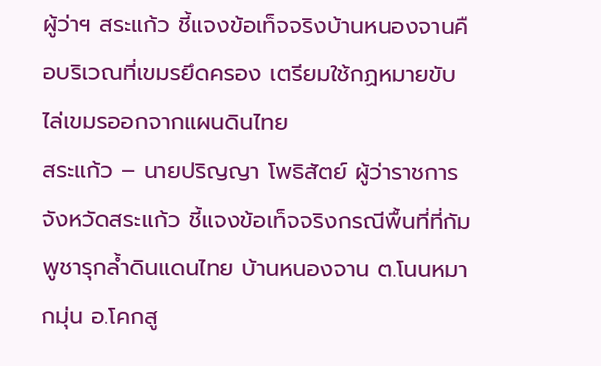ผู้ว่าฯ สระแก้ว ชี้แจงข้อเท็จจริงบ้านหนองจานคือบริเวณที่เขมรยึดครอง เตรียมใช้กฏหมายขับไล่เขมรออกจากแผนดินไทย
สระแก้ว – นายปริญญา โพธิสัตย์ ผู้ว่าราชการจังหวัดสระแก้ว ชี้แจงข้อเท็จจริงกรณีพื้นที่ที่กัมพูชารุกล้ำดินแดนไทย บ้านหนองจาน ต.โนนหมากมุ่น อ.โคกสู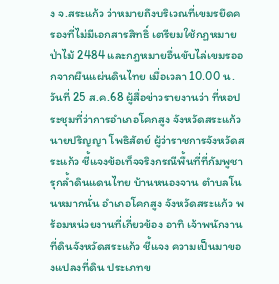ง จ.สระแก้ว ว่าหมายถึงบริเวณที่เขมรยึดครองที่ไม่มีเอกสารสิทธิ์ เตรียมใช้กฏหมายป่าไม้ 2484 และกฎหมายอื่นขับไล่เขมรออกจากผืนแผ่นดินไทย เมื่อเวลา 10.00 น.วันที่ 25 ส.ค.68 ผู้สื่อข่าวรายงานว่า ที่หอประชุมที่ว่าการอำเภอโคกสูง จังหวัดสระแก้ว นายปริญญา โพธิสัตย์ ผู้ว่าราชการจังหวัดสระแก้ว ชี้แจงข้อเท็จจริงกรณีพื้นที่ที่กัมพูชารุกล้ำดินแดนไทย บ้านหนองจาน ตำบลโนนหมากนั่น อำเภอโคกสูง จังหวัดสระแก้ว พร้อมหน่วยงานที่เกี่ยวข้อง อาทิ เจ้าพนักงานที่ดินจังหวัดสระแก้ว ชี้แจง ความเป็นมาของแปลงที่ดิน ประเภทข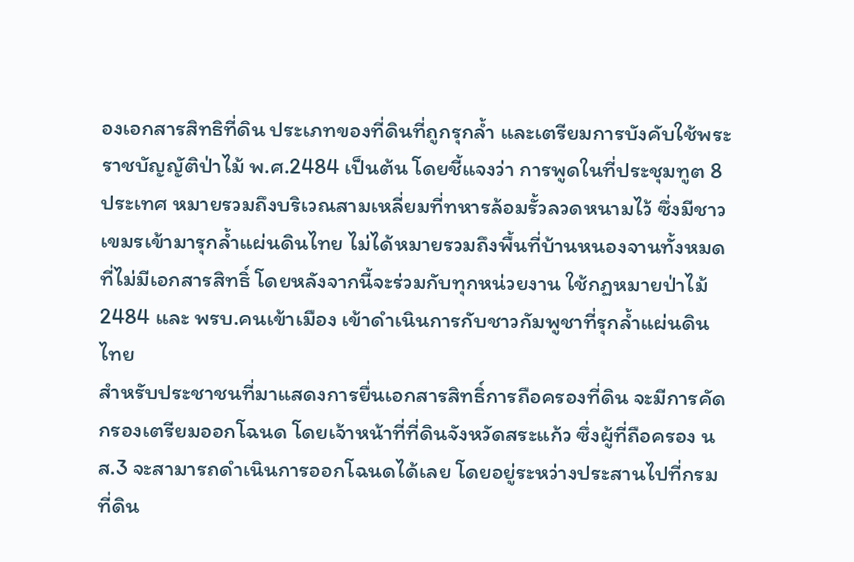องเอกสารสิทธิที่ดิน ประเภทของที่ดินที่ถูกรุกล้ำ และเตรียมการบังคับใช้พระราชบัญญัติป่าไม้ พ.ศ.2484 เป็นต้น โดยชี้แจงว่า การพูดในที่ประชุมทูต 8 ประเทศ หมายรวมถึงบริเวณสามเหลี่ยมที่ทหารล้อมรั้วลวดหนามไว้ ซึ่งมีชาวเขมรเข้ามารุกล้ำแผ่นดินไทย ไม่ได้หมายรวมถึงพื้นที่บ้านหนองจานทั้งหมดที่ไม่มีเอกสารสิทธิ์ โดยหลังจากนี้จะร่วมกับทุกหน่วยงาน ใช้กฏหมายป่าไม้ 2484 และ พรบ.คนเข้าเมือง เข้าดำเนินการกับชาวกัมพูชาที่รุกล้ำแผ่นดินไทย
สำหรับประชาชนที่มาแสดงการยื่นเอกสารสิทธิ์การถือครองที่ดิน จะมีการคัดกรองเตรียมออกโฉนด โดยเจ้าหน้าที่ที่ดินจังหวัดสระแก้ว ซึ่งผู้ที่ถือครอง นส.3 จะสามารถดำเนินการออกโฉนดได้เลย โดยอยู่ระหว่างประสานไปที่กรมที่ดิน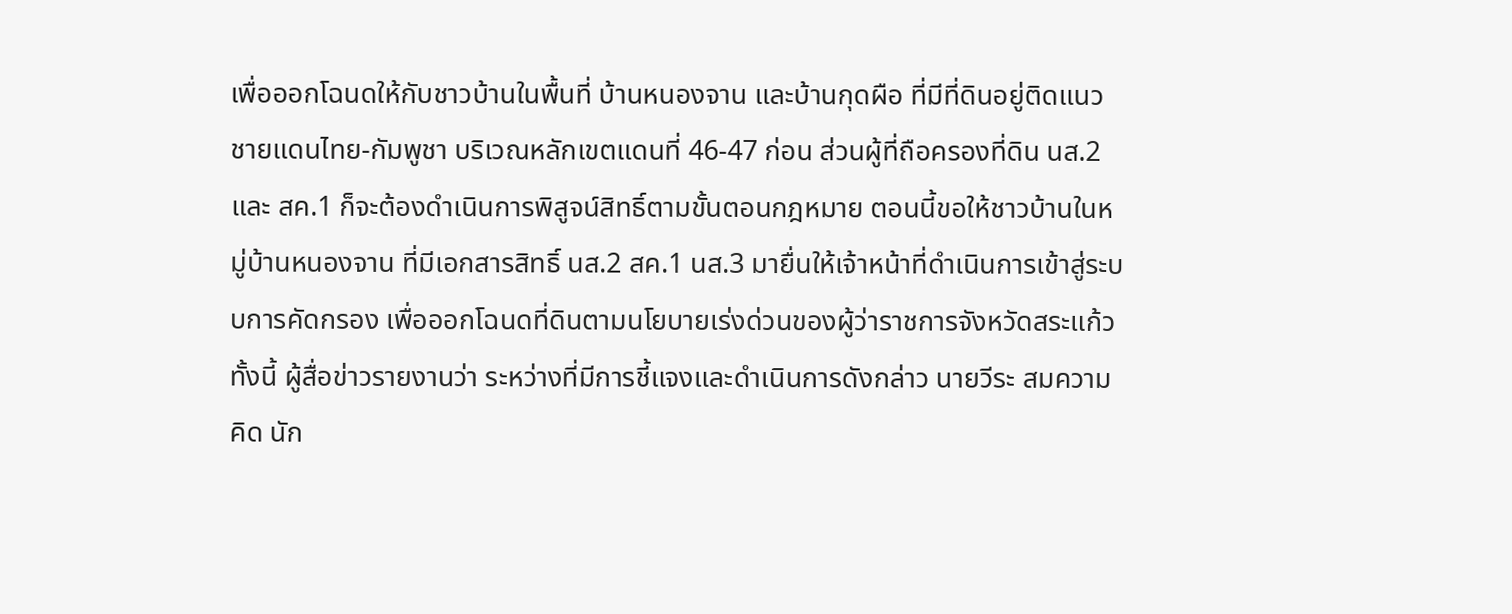เพื่อออกโฉนดให้กับชาวบ้านในพื้นที่ บ้านหนองจาน และบ้านกุดผือ ที่มีที่ดินอยู่ติดแนวชายแดนไทย-กัมพูชา บริเวณหลักเขตแดนที่ 46-47 ก่อน ส่วนผู้ที่ถือครองที่ดิน นส.2 และ สค.1 ก็จะต้องดำเนินการพิสูจน์สิทธิ์ตามขั้นตอนกฎหมาย ตอนนี้ขอให้ชาวบ้านในหมู่บ้านหนองจาน ที่มีเอกสารสิทธิ์ นส.2 สค.1 นส.3 มายื่นให้เจ้าหน้าที่ดำเนินการเข้าสู่ระบบการคัดกรอง เพื่อออกโฉนดที่ดินตามนโยบายเร่งด่วนของผู้ว่าราชการจังหวัดสระแก้ว ทั้งนี้ ผู้สื่อข่าวรายงานว่า ระหว่างที่มีการชี้แจงและดำเนินการดังกล่าว นายวีระ สมความคิด นัก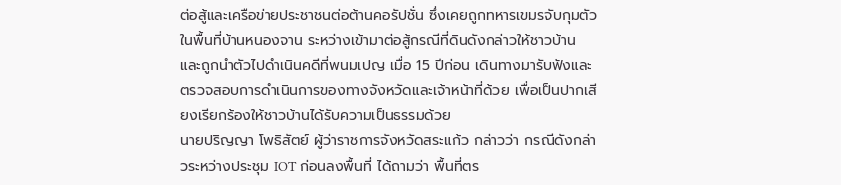ต่อสู้และเครือข่ายประชาชนต่อต้านคอรัปชั่น ซึ่งเคยถูกทหารเขมรจับกุมตัวในพื้นที่บ้านหนองจาน ระหว่างเข้ามาต่อสู้กรณีที่ดินดังกล่าวให้ชาวบ้าน และถูกนำตัวไปดำเนินคดีที่พนมเปญ เมื่อ 15 ปีก่อน เดินทางมารับฟังและตรวจสอบการดำเนินการของทางจังหวัดและเจ้าหน้าที่ด้วย เพื่อเป็นปากเสียงเรียกร้องให้ชาวบ้านได้รับความเป็นธรรมด้วย
นายปริญญา โพธิสัตย์ ผู้ว่าราชการจังหวัดสระแก้ว กล่าวว่า กรณีดังกล่าวระหว่างประชุม IOT ก่อนลงพื้นที่ ได้ถามว่า พื้นที่ตร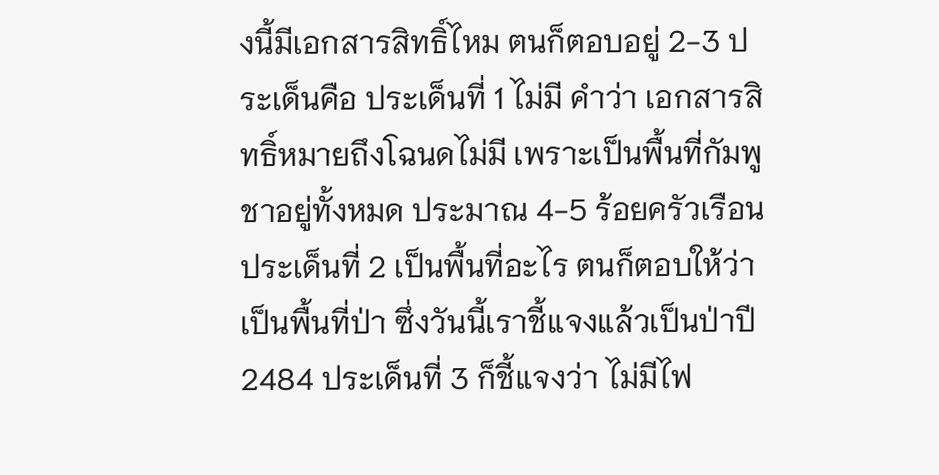งนี้มีเอกสารสิทธิ์ไหม ตนก็ตอบอยู่ 2-3 ประเด็นคือ ประเด็นที่ 1 ไม่มี คำว่า เอกสารสิทธิ์หมายถึงโฉนดไม่มี เพราะเป็นพื้นที่กัมพูชาอยู่ทั้งหมด ประมาณ 4-5 ร้อยครัวเรือน ประเด็นที่ 2 เป็นพื้นที่อะไร ตนก็ตอบให้ว่า เป็นพื้นที่ป่า ซึ่งวันนี้เราชี้แจงแล้วเป็นป่าปี 2484 ประเด็นที่ 3 ก็ชี้แจงว่า ไม่มีไฟ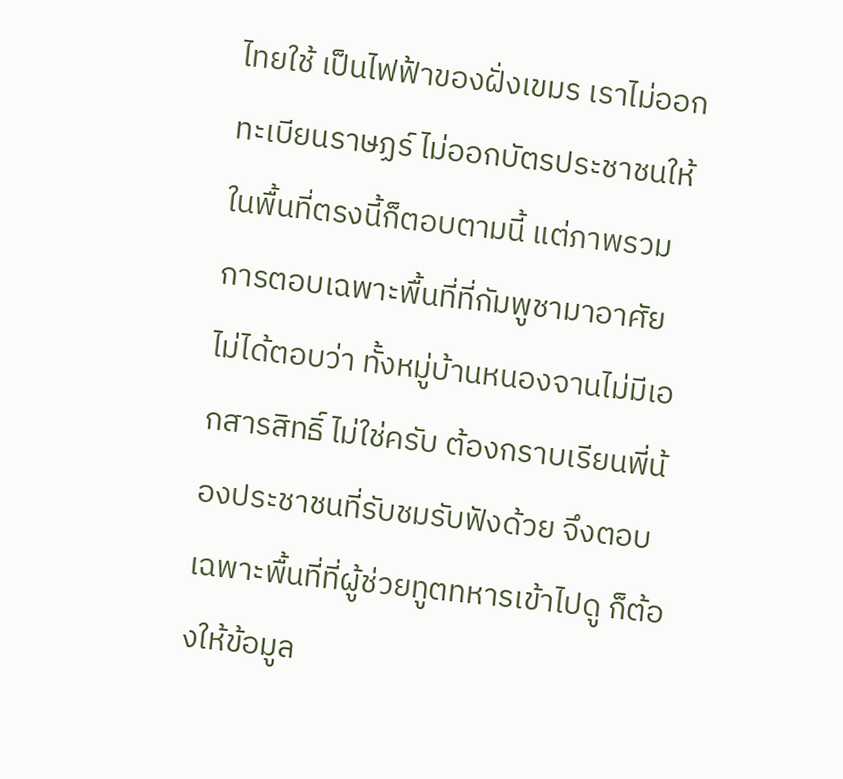ไทยใช้ เป็นไฟฟ้าของฝั่งเขมร เราไม่ออกทะเบียนราษฏร์ ไม่ออกบัตรประชาชนให้ ในพื้นที่ตรงนี้ก็ตอบตามนี้ แต่ภาพรวมการตอบเฉพาะพื้นที่ที่กัมพูชามาอาศัย ไม่ได้ตอบว่า ทั้งหมู่บ้านหนองจานไม่มีเอกสารสิทธิ์ ไม่ใช่ครับ ต้องกราบเรียนพี่น้องประชาชนที่รับชมรับฟังด้วย จึงตอบเฉพาะพื้นที่ที่ผู้ช่วยทูตทหารเข้าไปดู ก็ต้องให้ข้อมูล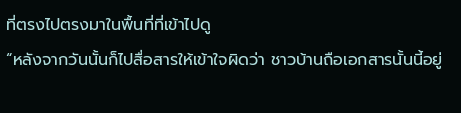ที่ตรงไปตรงมาในพื้นที่ที่เข้าไปดู
“หลังจากวันนั้นก็ไปสื่อสารให้เข้าใจผิดว่า ชาวบ้านถือเอกสารนั้นนี้อยู่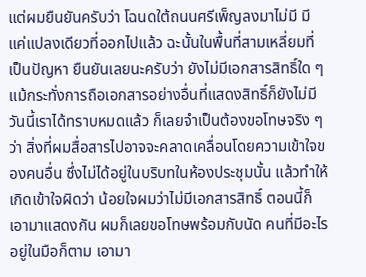แต่ผมยืนยันครับว่า โฉนดใต้ถนนศรีเพ็ญลงมาไม่มี มีแค่แปลงเดียวที่ออกไปแล้ว ฉะนั้นในพื้นที่สามเหลี่ยมที่เป็นปัญหา ยืนยันเลยนะครับว่า ยังไม่มีเอกสารสิทธิ์ใด ๆ แม้กระทั่งการถือเอกสารอย่างอื่นที่แสดงสิทธิ์ก็ยังไม่มี วันนี้เราได้ทราบหมดแล้ว ก็เลยจำเป็นต้องขอโทษจริง ๆ ว่า สิ่งที่ผมสื่อสารไปอาจจะคลาดเคลื่อนโดยความเข้าใจของคนอื่น ซึ่งไม่ได้อยู่ในบริบทในห้องประชุมนั้น แล้วทำให้เกิดเข้าใจผิดว่า น้อยใจผมว่าไม่มีเอกสารสิทธิ์ ตอนนี้ก็เอามาแสดงกัน ผมก็เลยขอโทษพร้อมกับนัด คนที่มีอะไรอยู่ในมือก็ตาม เอามา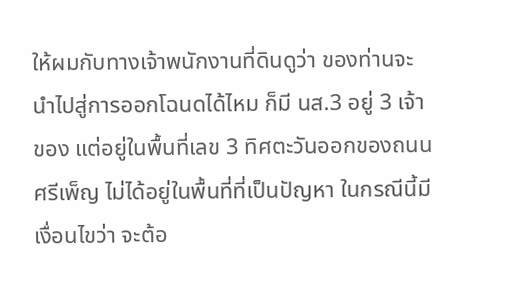ให้ผมกับทางเจ้าพนักงานที่ดินดูว่า ของท่านจะนำไปสู่การออกโฉนดได้ไหม ก็มี นส.3 อยู่ 3 เจ้าของ แต่อยู่ในพื้นที่เลข 3 ทิศตะวันออกของถนนศรีเพ็ญ ไม่ได้อยู่ในพื้นที่ที่เป็นปัญหา ในกรณีนี้มีเงื่อนไขว่า จะต้อ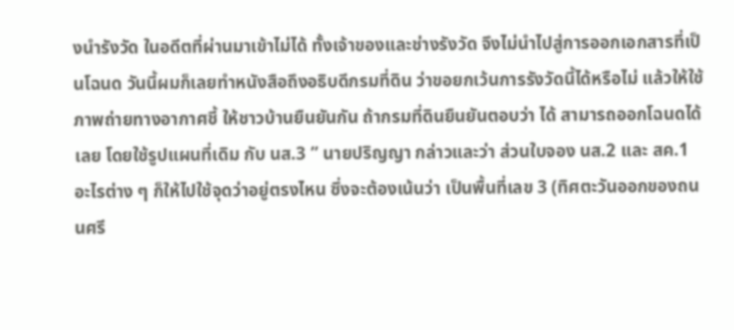งนำรังวัด ในอดีตที่ผ่านมาเข้าไม่ได้ ทั้งเจ้าของและช่างรังวัด จึงไม่นำไปสู่การออกเอกสารที่เป็นโฉนด วันนี้ผมก็เลยทำหนังสือถึงอธิบดีกรมที่ดิน ว่าขอยกเว้นการรังวัดนี้ได้หรือไม่ แล้วให้ใช้ภาพถ่ายทางอากาศชี้ ให้ชาวบ้านยืนยันกัน ถ้ากรมที่ดินยืนยันตอบว่า ได้ สามารถออกโฉนดได้เลย โดยใช้รูปแผนที่เดิม กับ นส.3 ” นายปริญญา กล่าวและว่า ส่วนใบจอง นส.2 และ สค.1 อะไรต่าง ๆ ก็ให้ไปใช้จุดว่าอยู่ตรงไหน ซึ่งจะต้องเน้นว่า เป็นพื้นที่เลข 3 (ทิศตะวันออกของถนนศรี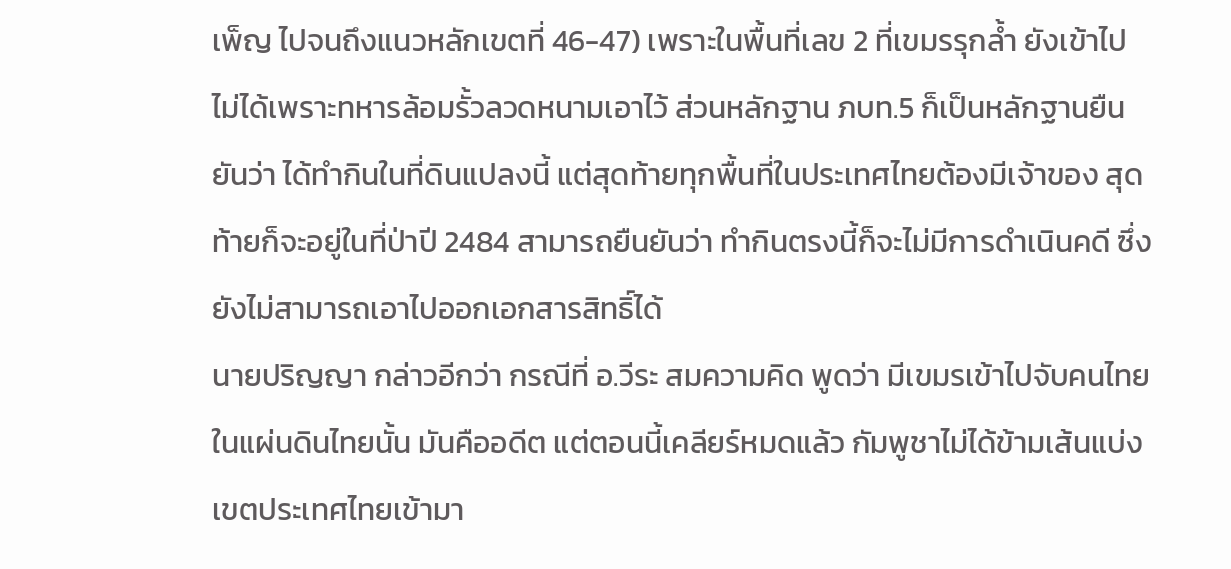เพ็ญ ไปจนถึงแนวหลักเขตที่ 46-47) เพราะในพื้นที่เลข 2 ที่เขมรรุกล้ำ ยังเข้าไปไม่ได้เพราะทหารล้อมรั้วลวดหนามเอาไว้ ส่วนหลักฐาน ภบท.5 ก็เป็นหลักฐานยืนยันว่า ได้ทำกินในที่ดินแปลงนี้ แต่สุดท้ายทุกพื้นที่ในประเทศไทยต้องมีเจ้าของ สุดท้ายก็จะอยู่ในที่ป่าปี 2484 สามารถยืนยันว่า ทำกินตรงนี้ก็จะไม่มีการดำเนินคดี ซึ่งยังไม่สามารถเอาไปออกเอกสารสิทธิ์ได้
นายปริญญา กล่าวอีกว่า กรณีที่ อ.วีระ สมความคิด พูดว่า มีเขมรเข้าไปจับคนไทยในแผ่นดินไทยนั้น มันคืออดีต แต่ตอนนี้เคลียร์หมดแล้ว กัมพูชาไม่ได้ข้ามเส้นแบ่งเขตประเทศไทยเข้ามา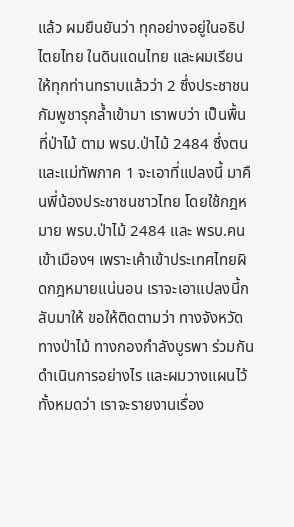แล้ว ผมยืนยันว่า ทุกอย่างอยู่ในอธิปไตยไทย ในดินแดนไทย และผมเรียนให้ทุกท่านทราบแล้วว่า 2 ซึ่งประชาชนกัมพูชารุกล้ำเข้ามา เราพบว่า เป็นพื้นที่ป่าไม้ ตาม พรบ.ป่าไม้ 2484 ซึ่งตนและแม่ทัพภาค 1 จะเอาที่แปลงนี้ มาคืนพี่น้องประชาชนชาวไทย โดยใช้กฎหมาย พรบ.ป่าไม้ 2484 และ พรบ.คนเข้าเมืองฯ เพราะเค้าเข้าประเทศไทยผิดกฎหมายแน่นอน เราจะเอาแปลงนี้กลับมาให้ ขอให้ติดตามว่า ทางจังหวัด ทางป่าไม้ ทางกองกำลังบูรพา ร่วมกันดำเนินการอย่างไร และผมวางแผนไว้ทั้งหมดว่า เราจะรายงานเรื่อง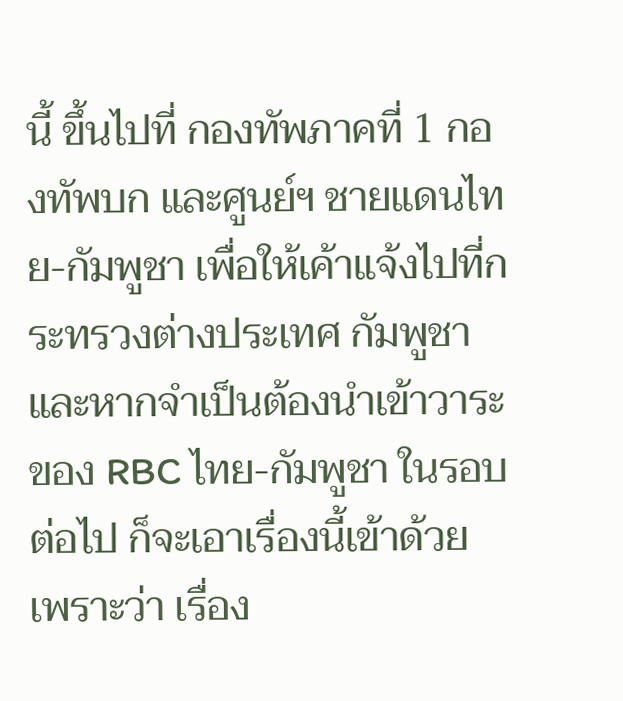นี้ ขึ้นไปที่ กองทัพภาคที่ 1 กองทัพบก และศูนย์ฯ ชายแดนไทย-กัมพูชา เพื่อให้เค้าแจ้งไปที่กระทรวงต่างประเทศ กัมพูชา และหากจำเป็นต้องนำเข้าวาระของ RBC ไทย-กัมพูชา ในรอบต่อไป ก็จะเอาเรื่องนี้เข้าด้วย เพราะว่า เรื่อง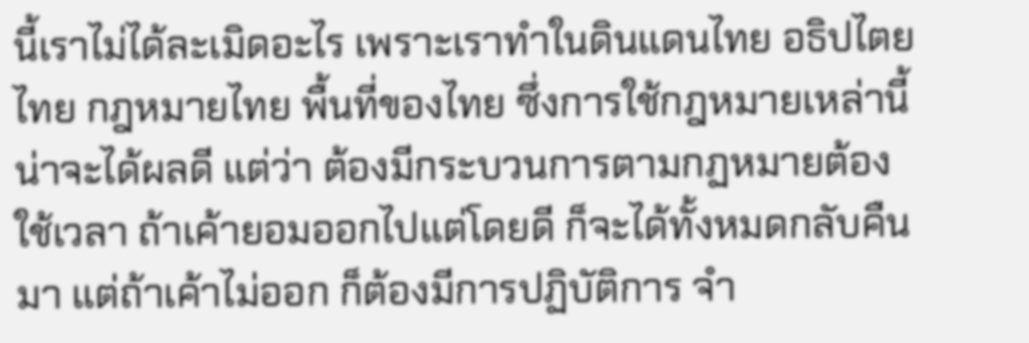นี้เราไม่ได้ละเมิดอะไร เพราะเราทำในดินแดนไทย อธิปไตยไทย กฎหมายไทย พื้นที่ของไทย ซึ่งการใช้กฎหมายเหล่านี้น่าจะได้ผลดี แต่ว่า ต้องมีกระบวนการตามกฏหมายต้องใช้เวลา ถ้าเค้ายอมออกไปแต่โดยดี ก็จะได้ทั้งหมดกลับคืนมา แต่ถ้าเค้าไม่ออก ก็ต้องมีการปฏิบัติการ จำ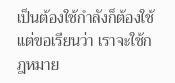เป็นต้องใช้กำลังก็ต้องใช้ แต่ขอเรียนว่า เราจะใช้กฎหมาย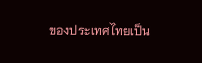ของประเทศไทยเป็น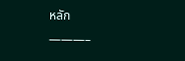หลัก
———–